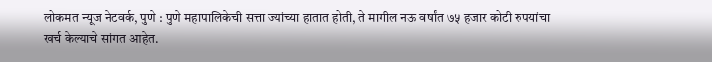लोकमत न्यूज नेटवर्क, पुणे : पुणे महापालिकेची सत्ता ज्यांच्या हातात होती, ते मागील नऊ वर्षांत ७५ हजार कोटी रुपयांचा खर्च केल्याचे सांगत आहेत.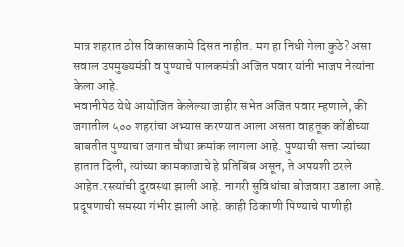मात्र शहरात ठोस विकासकामे दिसत नाहीत. मग हा निधी गेला कुठे? असा सवाल उपमुख्यमंत्री व पुण्याचे पालकमंत्री अजित पवार यांनी भाजप नेत्यांना केला आहे.
भवानीपेठ येथे आयोजित केलेल्या जाहीर सभेत अजित पवार म्हणाले, की जगातील ५०० शहरांचा अभ्यास करण्यात आला असता वाहतूक कोंडीच्या बाबतीत पुण्याचा जगात चौथा क्रमांक लागला आहे. पुण्याची सत्ता ज्यांच्या हातात दिली, त्यांच्या कामकाजाचे हे प्रतिबिंब असून, ते अपयशी ठरले आहेत.रस्त्यांची दुरवस्था झाली आहे. नागरी सुविधांचा बोजवारा उडाला आहे. प्रदूषणाची समस्या गंभीर झाली आहे. काही ठिकाणी पिण्याचे पाणीही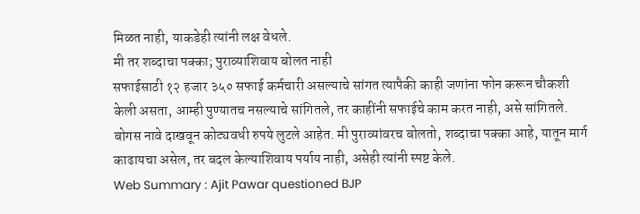मिळत नाही, याकडेही त्यांनी लक्ष वेधले.
मी तर शब्दाचा पक्का; पुराव्याशिवाय बोलत नाही
सफाईसाठी १२ हजार ३५० सफाई कर्मचारी असल्याचे सांगत त्यापैकी काही जणांना फोन करून चौकशी केली असता, आम्ही पुण्यातच नसल्याचे सांगितले, तर काहींनी सफाईचे काम करत नाही, असे सांगितले. बोगस नावे दाखवून कोट्यवधी रुपये लुटले आहेत. मी पुराव्यांवरच बोलतो, शब्दाचा पक्का आहे, यातून मार्ग काढायचा असेल, तर बदल केल्याशिवाय पर्याय नाही, असेही त्यांनी स्पष्ट केले.
Web Summary : Ajit Pawar questioned BJP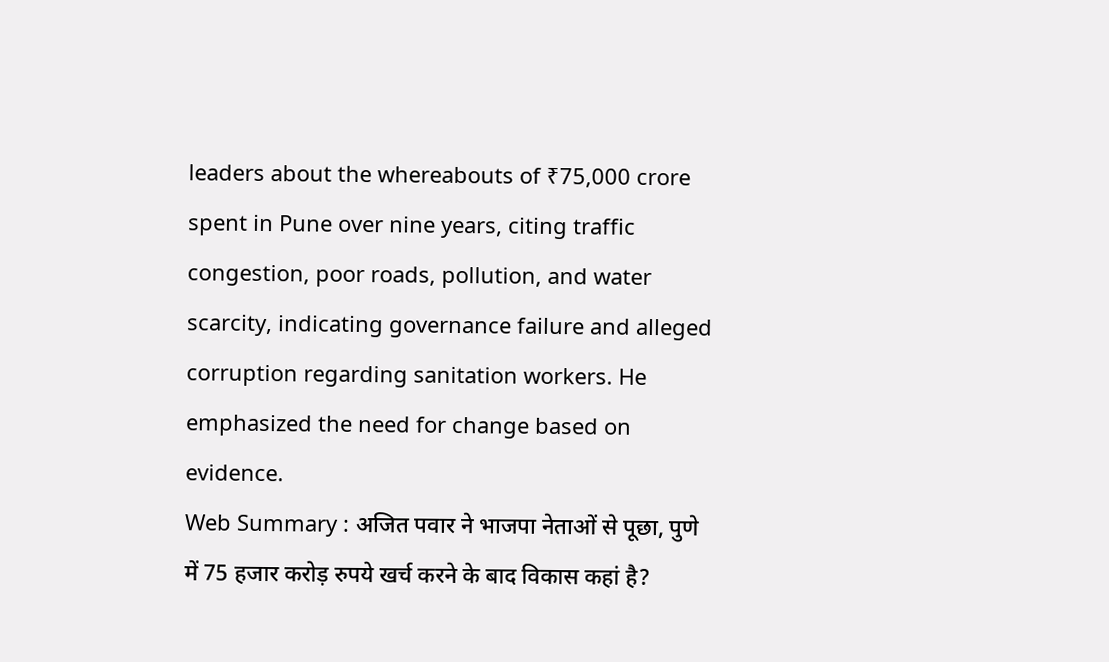leaders about the whereabouts of ₹75,000 crore spent in Pune over nine years, citing traffic congestion, poor roads, pollution, and water scarcity, indicating governance failure and alleged corruption regarding sanitation workers. He emphasized the need for change based on evidence.
Web Summary : अजित पवार ने भाजपा नेताओं से पूछा, पुणे में 75 हजार करोड़ रुपये खर्च करने के बाद विकास कहां है?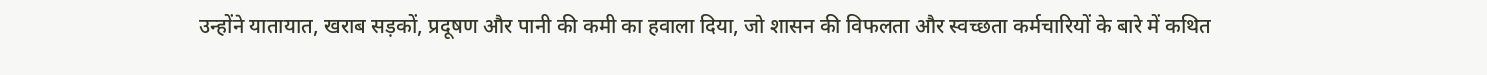उन्होंने यातायात, खराब सड़कों, प्रदूषण और पानी की कमी का हवाला दिया, जो शासन की विफलता और स्वच्छता कर्मचारियों के बारे में कथित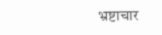भ्रष्टाचार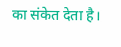का संकेत देता है।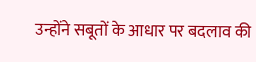उन्होंने सबूतों के आधार पर बदलाव की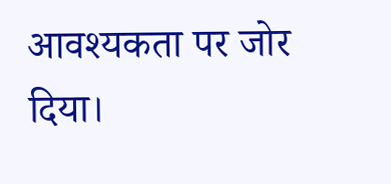आवश्यकता पर जोर दिया।